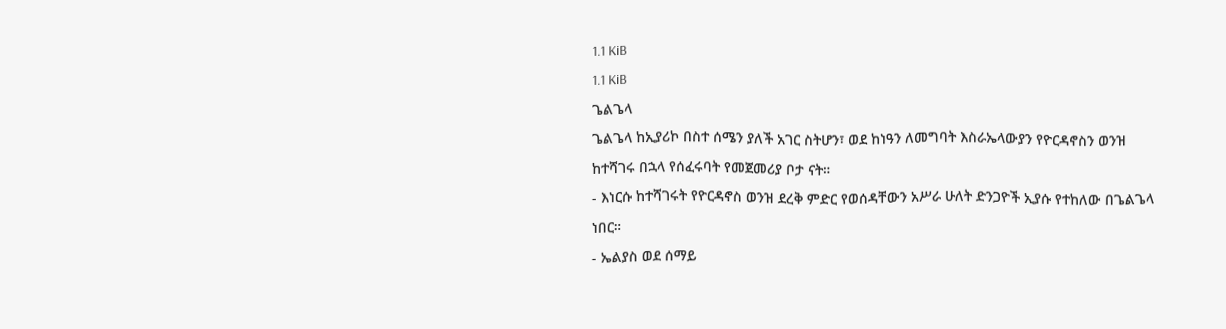1.1 KiB
1.1 KiB
ጌልጌላ
ጌልጌላ ከኢያሪኮ በስተ ሰሜን ያለች አገር ስትሆን፣ ወደ ከነዓን ለመግባት እስራኤላውያን የዮርዳኖስን ወንዝ ከተሻገሩ በኋላ የሰፈሩባት የመጀመሪያ ቦታ ናት።
- እነርሱ ከተሻገሩት የዮርዳኖስ ወንዝ ደረቅ ምድር የወሰዳቸውን አሥራ ሁለት ድንጋዮች ኢያሱ የተከለው በጌልጌላ ነበር።
- ኤልያስ ወደ ሰማይ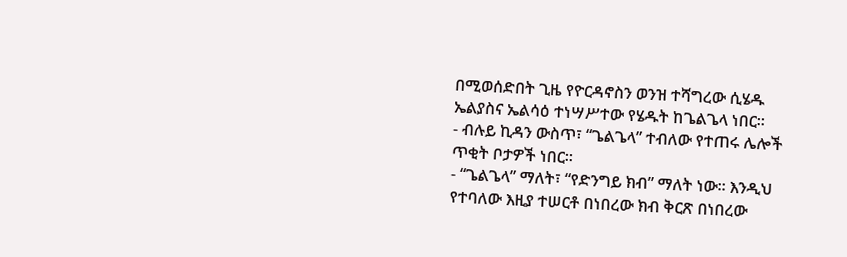በሚወሰድበት ጊዜ የዮርዳኖስን ወንዝ ተሻግረው ሲሄዱ ኤልያስና ኤልሳዕ ተነሣሥተው የሄዱት ከጌልጌላ ነበር።
- ብሉይ ኪዳን ውስጥ፣ “ጌልጌላ” ተብለው የተጠሩ ሌሎች ጥቂት ቦታዎች ነበር።
- “ጌልጌላ” ማለት፣ “የድንግይ ክብ” ማለት ነው። እንዲህ የተባለው እዚያ ተሠርቶ በነበረው ክብ ቅርጽ በነበረው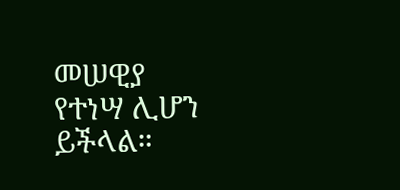መሠዊያ የተነሣ ሊሆን ይችላል።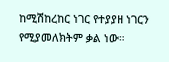ከሚሽከረከር ነገር የተያያዘ ነገርን የሚያመለክትም ቃል ነው።